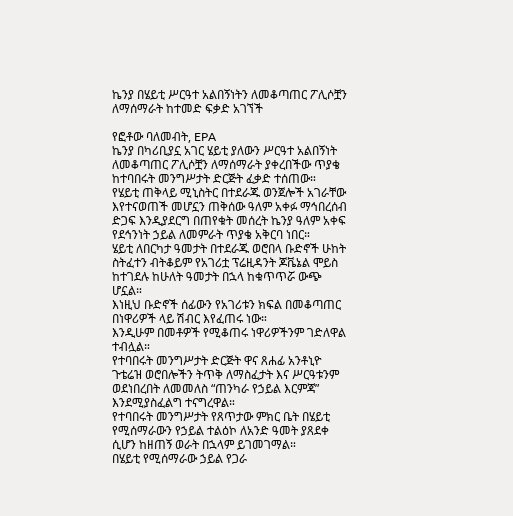ኬንያ በሄይቲ ሥርዓተ አልበኝነትን ለመቆጣጠር ፖሊሶቿን ለማሰማራት ከተመድ ፍቃድ አገኘች

የፎቶው ባለመብት, EPA
ኬንያ በካሪቢያኗ አገር ሄይቲ ያለውን ሥርዓተ አልበኝነት ለመቆጣጠር ፖሊሶቿን ለማሰማራት ያቀረበችው ጥያቄ ከተባበሩት መንግሥታት ድርጅት ፈቃድ ተሰጠው።
የሄይቲ ጠቅላይ ሚኒስትር በተደራጁ ወንጀሎች አገራቸው እየተናወጠች መሆኗን ጠቅሰው ዓለም አቀፉ ማኅበረሰብ ድጋፍ እንዲያደርግ በጠየቁት መሰረት ኬንያ ዓለም አቀፍ የደኅንነት ኃይል ለመምራት ጥያቄ አቅርባ ነበር።
ሄይቲ ለበርካታ ዓመታት በተደራጁ ወሮበላ ቡድኖች ሁከት ስትፈተን ብትቆይም የአገሪቷ ፕሬዚዳንት ጆቬኔል ሞይስ ከተገደሉ ከሁለት ዓመታት በኋላ ከቁጥጥሯ ውጭ ሆኗል።
እነዚህ ቡድኖች ሰፊውን የአገሪቱን ክፍል በመቆጣጠር በነዋሪዎች ላይ ሽብር እየፈጠሩ ነው።
እንዲሁም በመቶዎች የሚቆጠሩ ነዋሪዎችንም ገድለዋል ተብሏል።
የተባበሩት መንግሥታት ድርጅት ዋና ጸሐፊ አንቶኒዮ ጉቴሬዝ ወሮበሎችን ትጥቅ ለማስፈታት እና ሥርዓቱንም ወደነበረበት ለመመለስ “ጠንካራ የኃይል እርምጃ” እንደሚያስፈልግ ተናግረዋል።
የተባበሩት መንግሥታት የጸጥታው ምክር ቤት በሄይቲ የሚሰማራውን የኃይል ተልዕኮ ለአንድ ዓመት ያጸደቀ ሲሆን ከዘጠኝ ወራት በኋላም ይገመገማል።
በሄይቲ የሚሰማራው ኃይል የጋራ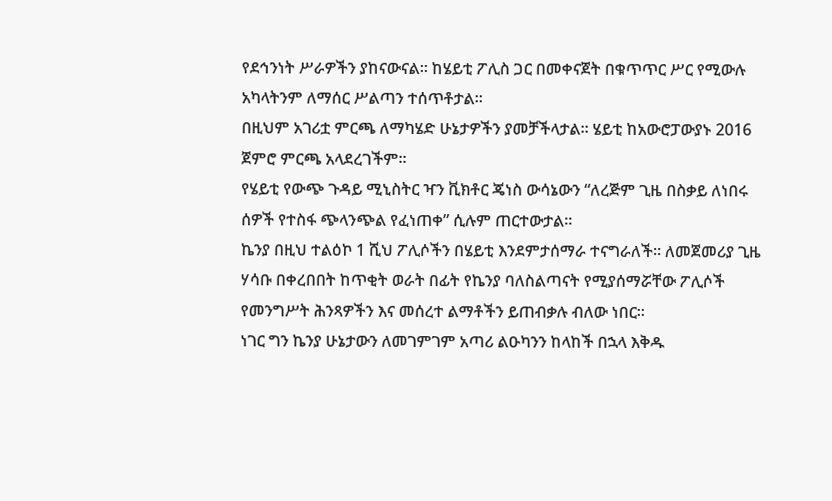የደኅንነት ሥራዎችን ያከናውናል። ከሄይቲ ፖሊስ ጋር በመቀናጀት በቁጥጥር ሥር የሚውሉ አካላትንም ለማሰር ሥልጣን ተሰጥቶታል።
በዚህም አገሪቷ ምርጫ ለማካሄድ ሁኔታዎችን ያመቻችላታል። ሄይቲ ከአውሮፓውያኑ 2016 ጀምሮ ምርጫ አላደረገችም።
የሄይቲ የውጭ ጉዳይ ሚኒስትር ዣን ቪክቶር ጄነስ ውሳኔውን “ለረጅም ጊዜ በስቃይ ለነበሩ ሰዎች የተስፋ ጭላንጭል የፈነጠቀ” ሲሉም ጠርተውታል።
ኬንያ በዚህ ተልዕኮ 1 ሺህ ፖሊሶችን በሄይቲ እንደምታሰማራ ተናግራለች። ለመጀመሪያ ጊዜ ሃሳቡ በቀረበበት ከጥቂት ወራት በፊት የኬንያ ባለስልጣናት የሚያሰማሯቸው ፖሊሶች የመንግሥት ሕንጻዎችን እና መሰረተ ልማቶችን ይጠብቃሉ ብለው ነበር።
ነገር ግን ኬንያ ሁኔታውን ለመገምገም አጣሪ ልዑካንን ከላከች በኋላ እቅዱ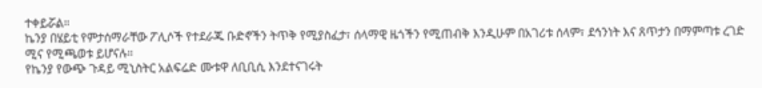ተቀይሯል።
ኬንያ በሄይቲ የምታሰማራቸው ፖሊሶች የተደራጁ ቡድኖችን ትጥቅ የሚያስፈታ፣ ሰላማዊ ዜጎችን የሚጠብቅ እንዲሁም በአገሪቱ ሰላም፣ ደኅንነት እና ጸጥታን በማምጣቱ ረገድ ሚና የሚጫወቱ ይሆናሉ።
የኬንያ የውጭ ጉዳይ ሚኒስትር አልፍሬድ ሙቱዋ ለቢቢሲ እንደተናገሩት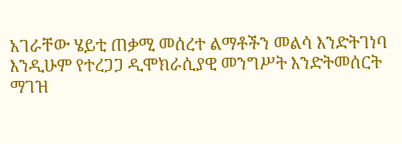አገራቸው ሄይቲ ጠቃሚ መሰረተ ልማቶችን መልሳ እንድትገነባ እንዲሁም የተረጋጋ ዲሞክራሲያዊ መንግሥት እንድትመሰርት ማገዝ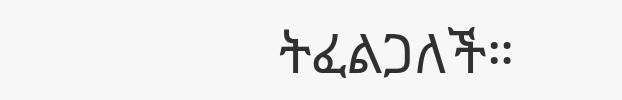ትፈልጋለች።